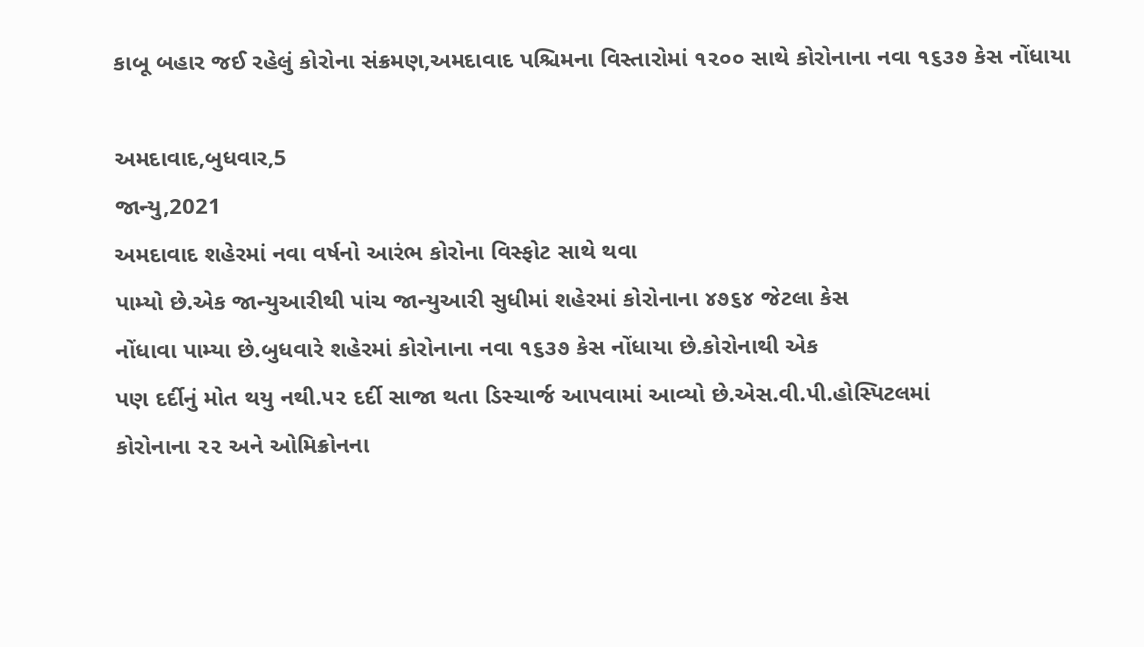કાબૂ બહાર જઈ રહેલું કોરોના સંક્રમણ,અમદાવાદ પશ્ચિમના વિસ્તારોમાં ૧૨૦૦ સાથે કોરોનાના નવા ૧૬૩૭ કેસ નોંધાયા

અમદાવાદ,બુધવાર,5
જાન્યુ,2021
અમદાવાદ શહેરમાં નવા વર્ષનો આરંભ કોરોના વિસ્ફોટ સાથે થવા
પામ્યો છે.એક જાન્યુઆરીથી પાંચ જાન્યુઆરી સુધીમાં શહેરમાં કોરોનાના ૪૭૬૪ જેટલા કેસ
નોંધાવા પામ્યા છે.બુધવારે શહેરમાં કોરોનાના નવા ૧૬૩૭ કેસ નોંધાયા છે.કોરોનાથી એક
પણ દર્દીનું મોત થયુ નથી.૫૨ દર્દી સાજા થતા ડિસ્ચાર્જ આપવામાં આવ્યો છે.એસ.વી.પી.હોસ્પિટલમાં
કોરોનાના ૨૨ અને ઓમિક્રોનના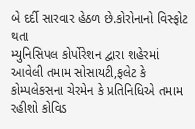બે દર્દી સારવાર હેઠળ છે.કોરોનાનો વિસ્ફોટ થતા
મ્યુનિસિપલ કોર્પોરેશન દ્વારા શહેરમાં આવેલી તમામ સોસાયટી,ફલેટ કે
કોમ્પલેકસના ચેરમેન કે પ્રતિનિધિએ તમામ રહીશો કોવિડ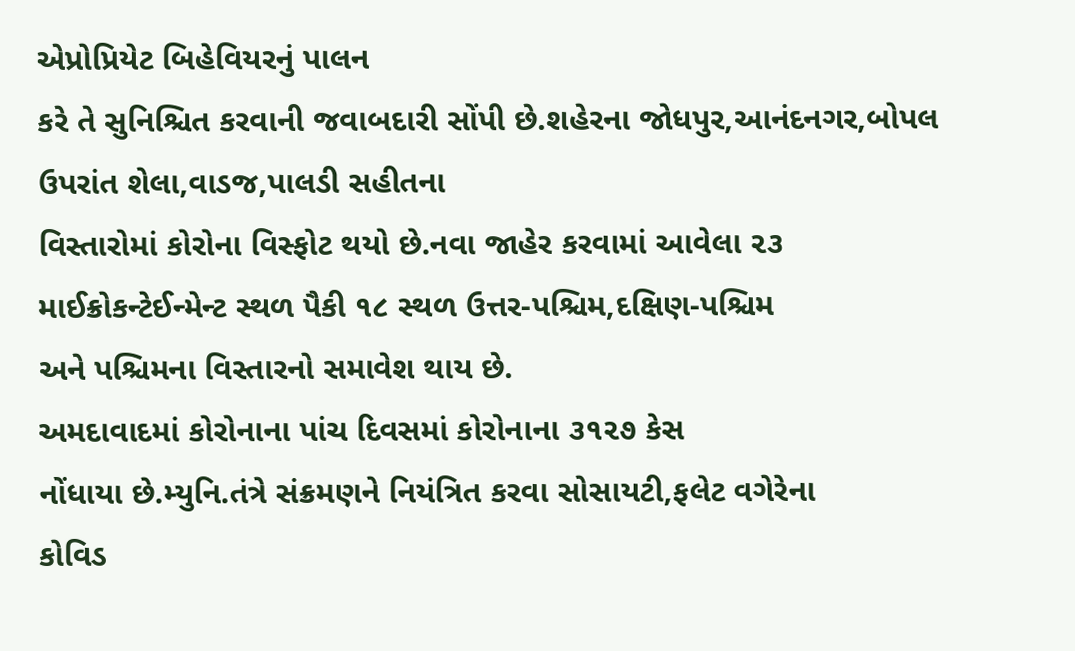એપ્રોપ્રિયેટ બિહેવિયરનું પાલન
કરે તે સુનિશ્ચિત કરવાની જવાબદારી સોંપી છે.શહેરના જોધપુર,આનંદનગર,બોપલ ઉપરાંત શેલા,વાડજ,પાલડી સહીતના
વિસ્તારોમાં કોરોના વિસ્ફોટ થયો છે.નવા જાહેર કરવામાં આવેલા ૨૩
માઈક્રોકન્ટેઈન્મેન્ટ સ્થળ પૈકી ૧૮ સ્થળ ઉત્તર-પશ્ચિમ,દક્ષિણ-પશ્ચિમ
અને પશ્ચિમના વિસ્તારનો સમાવેશ થાય છે.
અમદાવાદમાં કોરોનાના પાંચ દિવસમાં કોરોનાના ૩૧૨૭ કેસ
નોંધાયા છે.મ્યુનિ.તંત્રે સંક્રમણને નિયંત્રિત કરવા સોસાયટી,ફલેટ વગેરેના
કોવિડ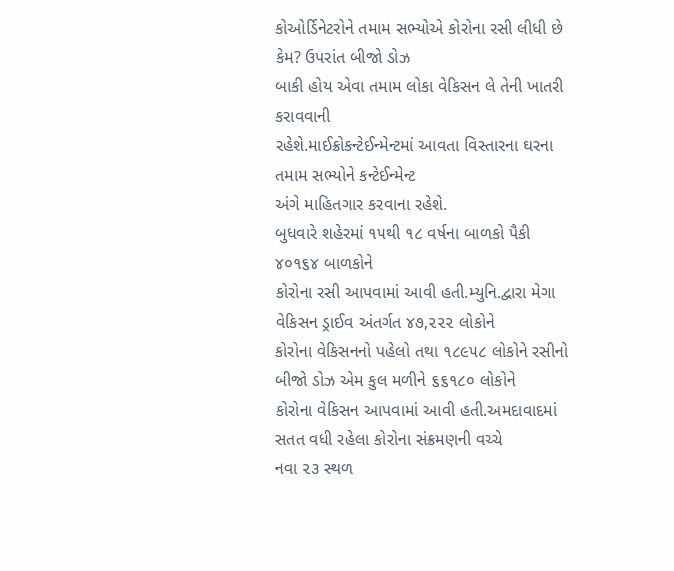કોઓર્ડિનેટરોને તમામ સભ્યોએ કોરોના રસી લીધી છે કેમ? ઉપરાંત બીજો ડોઝ
બાકી હોય એવા તમામ લોકા વેકિસન લે તેની ખાતરી કરાવવાની
રહેશે.માઈક્રોકન્ટેઈન્મેન્ટમાં આવતા વિસ્તારના ઘરના તમામ સભ્યોને કન્ટેઈન્મેન્ટ
અંગે માહિતગાર કરવાના રહેશે.
બુધવારે શહેરમાં ૧૫થી ૧૮ વર્ષના બાળકો પૈકી ૪૦૧૬૪ બાળકોને
કોરોના રસી આપવામાં આવી હતી.મ્યુનિ.દ્વારા મેગા વેકિસન ડ્રાઈવ અંતર્ગત ૪૭,૨૨૨ લોકોને
કોરોના વેકિસનનો પહેલો તથા ૧૮૯૫૮ લોકોને રસીનો બીજો ડોઝ એમ કુલ મળીને ૬૬૧૮૦ લોકોને
કોરોના વેકિસન આપવામાં આવી હતી.અમદાવાદમાં સતત વધી રહેલા કોરોના સંક્રમણની વચ્ચે
નવા ૨૩ સ્થળ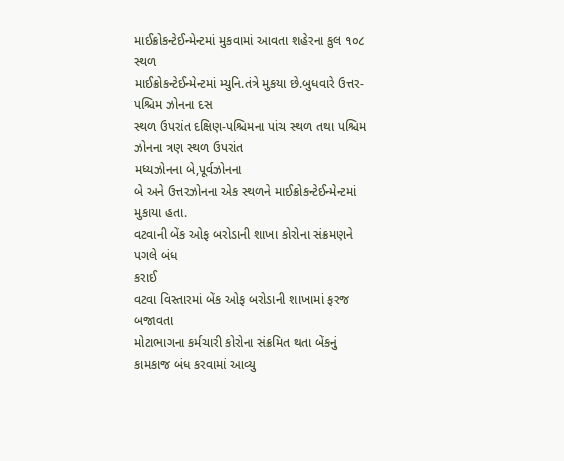માઈક્રોકન્ટેઈન્મેન્ટમાં મુકવામાં આવતા શહેરના કુલ ૧૦૮ સ્થળ
માઈક્રોકન્ટેઈન્મેન્ટમાં મ્યુનિ.તંત્રે મુકયા છે.બુધવારે ઉત્તર-પશ્ચિમ ઝોનના દસ
સ્થળ ઉપરાંત દક્ષિણ-પશ્ચિમના પાંચ સ્થળ તથા પશ્ચિમ ઝોનના ત્રણ સ્થળ ઉપરાંત
મધ્યઝોનના બે,પૂર્વઝોનના
બે અને ઉત્તરઝોનના એક સ્થળને માઈક્રોકન્ટેઈન્મેન્ટમાં મુકાયા હતા.
વટવાની બેંક ઓફ બરોડાની શાખા કોરોના સંક્રમણને પગલે બંધ
કરાઈ
વટવા વિસ્તારમાં બેંક ઓફ બરોડાની શાખામાં ફરજ બજાવતા
મોટાભાગના કર્મચારી કોરોના સંક્રમિત થતા બેંકનું કામકાજ બંધ કરવામાં આવ્યુ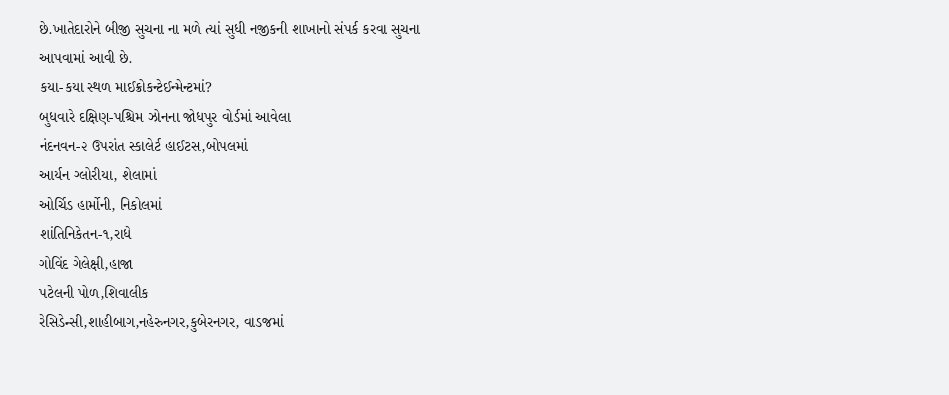છે.ખાતેદારોને બીજી સુચના ના મળે ત્યાં સુધી નજીકની શાખાનો સંપર્ક કરવા સુચના
આપવામાં આવી છે.
કયા-કયા સ્થળ માઈક્રોકન્ટેઈન્મેન્ટમાં?
બુધવારે દક્ષિણ-પશ્ચિમ ઝોનના જોધપુર વોર્ડમાં આવેલા
નંદનવન-૨ ઉપરાંત સ્કાલેર્ટ હાઈટસ,બોપલમાં
આર્યન ગ્લોરીયા, શેલામાં
ઓર્ચિડ હાર્મોની, નિકોલમાં
શાંતિનિકેતન-૧,રાધે
ગોવિંદ ગેલેક્ષી,હાજા
પટેલની પોળ,શિવાલીક
રેસિડેન્સી,શાહીબાગ,નહેરુનગર,કુબેરનગર, વાડજમાં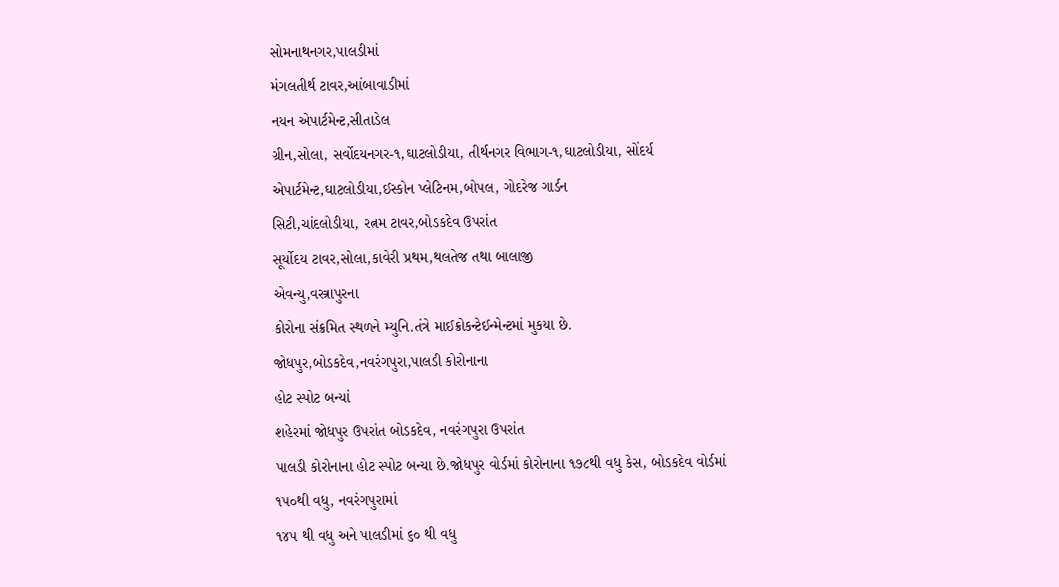સોમનાથનગર,પાલડીમાં
મંગલતીર્થ ટાવર,આંબાવાડીમાં
નયન એપાર્ટમેન્ટ,સીતાડેલ
ગ્રીન,સોલા, સર્વોદયનગર-૧,ઘાટલોડીયા, તીર્થનગર વિભાગ-૧,ઘાટલોડીયા, સોંદર્ય
એપાર્ટમેન્ટ,ઘાટલોડીયા,ઈસ્કોન પ્લેટિનમ,બોપલ, ગોદરેજ ગાર્ડન
સિટી,ચાંદલોડીયા, રત્નમ ટાવર,બોડકદેવ ઉપરાંત
સૂર્યોદય ટાવર,સોલા,કાવેરી પ્રથમ,થલતેજ તથા બાલાજી
એવન્યુ,વસ્ત્રાપુરના
કોરોના સંક્રમિત સ્થળને મ્યુનિ.તંત્રે માઈક્રોકન્ટેઈન્મેન્ટમાં મુકયા છે.
જોધપુર,બોડકદેવ,નવરંગપુરા,પાલડી કોરોનાના
હોટ સ્પોટ બન્યાં
શહેરમાં જોધપુર ઉપરાંત બોડકદેવ, નવરંગપુરા ઉપરાંત
પાલડી કોરોનાના હોટ સ્પોટ બન્યા છે.જોધપુર વોર્ડમાં કોરોનાના ૧૭૮થી વધુ કેસ, બોડકદેવ વોર્ડમાં
૧૫૦થી વધુ, નવરંગપુરામાં
૧૪૫ થી વધુ અને પાલડીમાં ૬૦ થી વધુ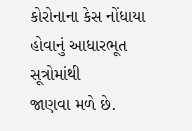કોરોનાના કેસ નોંધાયા હોવાનું આધારભૂત સૂત્રોમાંથી
જાણવા મળે છે.